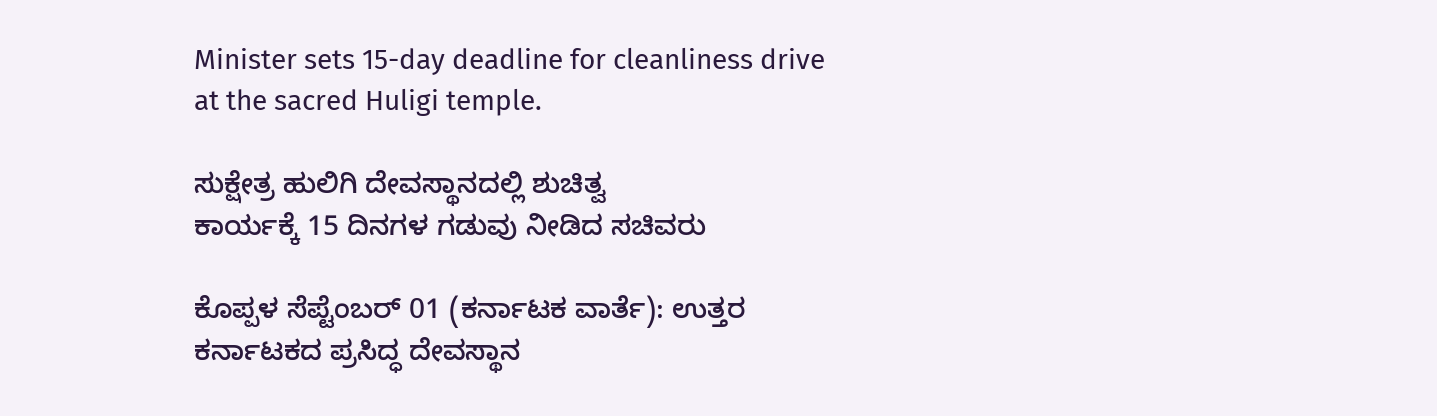Minister sets 15-day deadline for cleanliness drive at the sacred Huligi temple.

ಸುಕ್ಷೇತ್ರ ಹುಲಿಗಿ ದೇವಸ್ಥಾನದಲ್ಲಿ ಶುಚಿತ್ವ
ಕಾರ್ಯಕ್ಕೆ 15 ದಿನಗಳ ಗಡುವು ನೀಡಿದ ಸಚಿವರು

ಕೊಪ್ಪಳ ಸೆಪ್ಟೆಂಬರ್ 01 (ಕರ್ನಾಟಕ ವಾರ್ತೆ): ಉತ್ತರ ಕರ್ನಾಟಕದ ಪ್ರಸಿದ್ಧ ದೇವಸ್ಥಾನ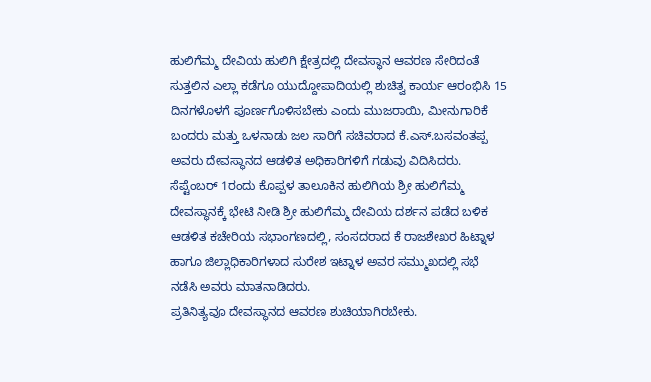ಹುಲಿಗೆಮ್ಮ ದೇವಿಯ ಹುಲಿಗಿ ಕ್ಷೇತ್ರದಲ್ಲಿ ದೇವಸ್ಥಾನ ಆವರಣ ಸೇರಿದಂತೆ ಸುತ್ತಲಿನ ಎಲ್ಲಾ ಕಡೆಗೂ ಯುದ್ದೋಪಾದಿಯಲ್ಲಿ ಶುಚಿತ್ವ ಕಾರ್ಯ ಆರಂಭಿಸಿ 15 ದಿನಗಳೊಳಗೆ ಪೂರ್ಣಗೊಳಿಸಬೇಕು ಎಂದು ಮುಜರಾಯಿ, ಮೀನುಗಾರಿಕೆ ಬಂದರು ಮತ್ತು ಒಳನಾಡು ಜಲ ಸಾರಿಗೆ ಸಚಿವರಾದ ಕೆ.ಎಸ್.ಬಸವಂತಪ್ಪ ಅವರು ದೇವಸ್ಥಾನದ ಆಡಳಿತ ಅಧಿಕಾರಿಗಳಿಗೆ ಗಡುವು ವಿದಿಸಿದರು.
ಸೆಪ್ಟೆಂಬರ್ 1ರಂದು ಕೊಪ್ಪಳ ತಾಲೂಕಿನ ಹುಲಿಗಿಯ ಶ್ರೀ ಹುಲಿಗೆಮ್ಮ ದೇವಸ್ಥಾನಕ್ಕೆ ಭೇಟಿ ನೀಡಿ ಶ್ರೀ ಹುಲಿಗೆಮ್ಮ ದೇವಿಯ ದರ್ಶನ ಪಡೆದ ಬಳಿಕ ಆಡಳಿತ ಕಚೇರಿಯ ಸಭಾಂಗಣದಲ್ಲಿ, ಸಂಸದರಾದ ಕೆ ರಾಜಶೇಖರ ಹಿಟ್ನಾಳ ಹಾಗೂ ಜಿಲ್ಲಾಧಿಕಾರಿಗಳಾದ ಸುರೇಶ ಇಟ್ನಾಳ ಅವರ ಸಮ್ಮುಖದಲ್ಲಿ ಸಭೆ ನಡೆಸಿ ಅವರು ಮಾತನಾಡಿದರು.
ಪ್ರತಿನಿತ್ಯವೂ ದೇವಸ್ಥಾನದ ಆವರಣ ಶುಚಿಯಾಗಿರಬೇಕು.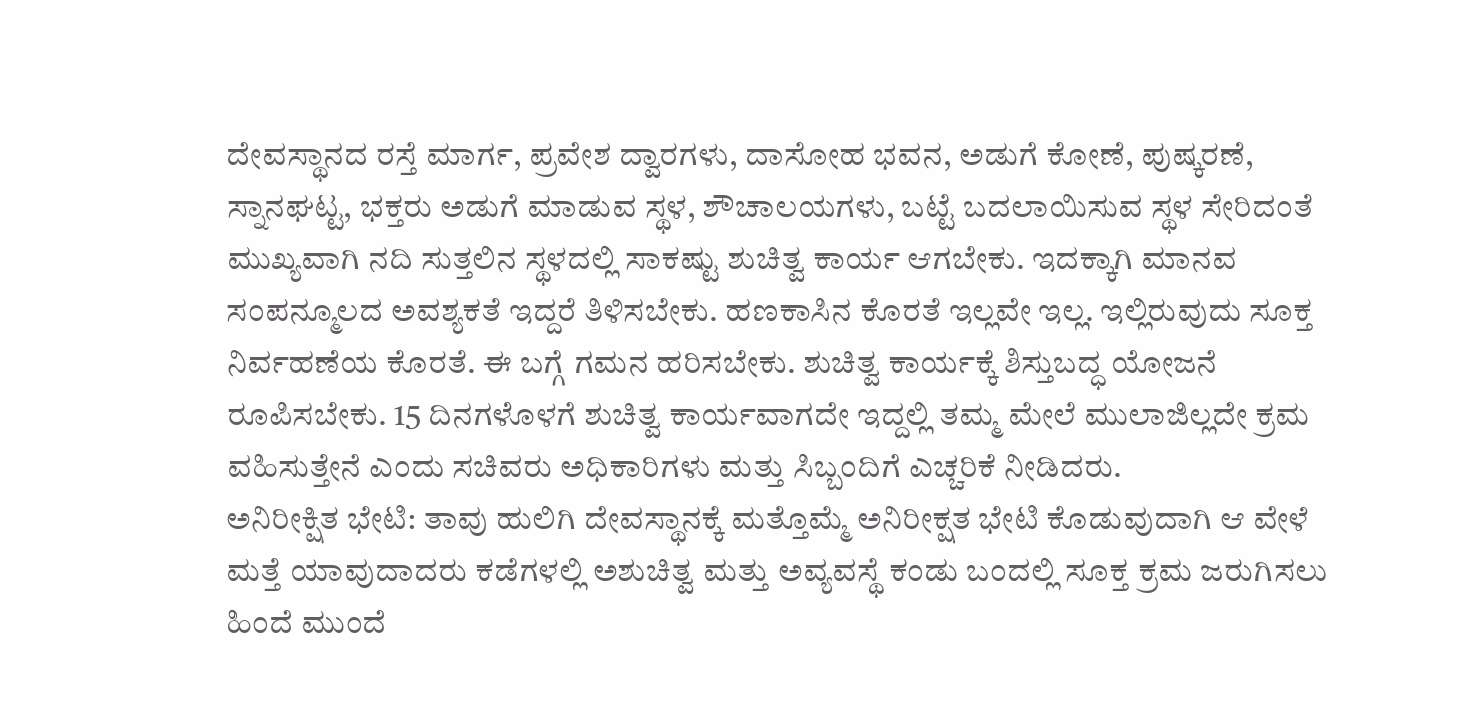ದೇವಸ್ಥಾನದ ರಸ್ತೆ ಮಾರ್ಗ, ಪ್ರವೇಶ ದ್ವಾರಗಳು, ದಾಸೋಹ ಭವನ, ಅಡುಗೆ ಕೋಣೆ, ಪುಷ್ಕರಣೆ, ಸ್ನಾನಘಟ್ಟ, ಭಕ್ತರು ಅಡುಗೆ ಮಾಡುವ ಸ್ಥಳ, ಶೌಚಾಲಯಗಳು, ಬಟ್ಟೆ ಬದಲಾಯಿಸುವ ಸ್ಥಳ ಸೇರಿದಂತೆ ಮುಖ್ಯವಾಗಿ ನದಿ ಸುತ್ತಲಿನ ಸ್ಥಳದಲ್ಲಿ ಸಾಕಷ್ಟು ಶುಚಿತ್ವ ಕಾರ್ಯ ಆಗಬೇಕು. ಇದಕ್ಕಾಗಿ ಮಾನವ ಸಂಪನ್ಮೂಲದ ಅವಶ್ಯಕತೆ ಇದ್ದರೆ ತಿಳಿಸಬೇಕು. ಹಣಕಾಸಿನ ಕೊರತೆ ಇಲ್ಲವೇ ಇಲ್ಲ. ಇಲ್ಲಿರುವುದು ಸೂಕ್ತ ನಿರ್ವಹಣೆಯ ಕೊರತೆ. ಈ ಬಗ್ಗೆ ಗಮನ ಹರಿಸಬೇಕು. ಶುಚಿತ್ವ ಕಾರ್ಯಕ್ಕೆ ಶಿಸ್ತುಬದ್ಧ ಯೋಜನೆ ರೂಪಿಸಬೇಕು. 15 ದಿನಗಳೊಳಗೆ ಶುಚಿತ್ವ ಕಾರ್ಯವಾಗದೇ ಇದ್ದಲ್ಲಿ ತಮ್ಮ ಮೇಲೆ ಮುಲಾಜಿಲ್ಲದೇ ಕ್ರಮ ವಹಿಸುತ್ತೇನೆ ಎಂದು ಸಚಿವರು ಅಧಿಕಾರಿಗಳು ಮತ್ತು ಸಿಬ್ಬಂದಿಗೆ ಎಚ್ಚರಿಕೆ ನೀಡಿದರು.
ಅನಿರೀಕ್ಷಿತ ಭೇಟಿ: ತಾವು ಹುಲಿಗಿ ದೇವಸ್ಥಾನಕ್ಕೆ ಮತ್ತೊಮ್ಮೆ ಅನಿರೀಕ್ಷತ ಭೇಟಿ ಕೊಡುವುದಾಗಿ ಆ ವೇಳೆ ಮತ್ತೆ ಯಾವುದಾದರು ಕಡೆಗಳಲ್ಲಿ ಅಶುಚಿತ್ವ ಮತ್ತು ಅವ್ಯವಸ್ಥೆ ಕಂಡು ಬಂದಲ್ಲಿ ಸೂಕ್ತ ಕ್ರಮ ಜರುಗಿಸಲು ಹಿಂದೆ ಮುಂದೆ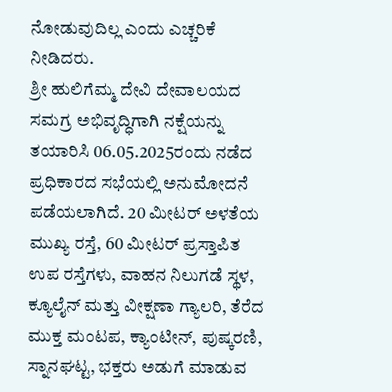ನೋಡುವುದಿಲ್ಲ ಎಂದು ಎಚ್ಚರಿಕೆ ನೀಡಿದರು.
ಶ್ರೀ ಹುಲಿಗೆಮ್ಮ ದೇವಿ ದೇವಾಲಯದ ಸಮಗ್ರ ಅಭಿವೃದ್ಧಿಗಾಗಿ ನಕ್ಷೆಯನ್ನು ತಯಾರಿಸಿ 06.05.2025ರಂದು ನಡೆದ ಪ್ರಧಿಕಾರದ ಸಭೆಯಲ್ಲಿ ಅನುಮೋದನೆ ಪಡೆಯಲಾಗಿದೆ. 20 ಮೀಟರ್ ಅಳತೆಯ ಮುಖ್ಯ ರಸ್ತೆ, 60 ಮೀಟರ್ ಪ್ರಸ್ತಾಪಿತ ಉಪ ರಸ್ತೆಗಳು, ವಾಹನ ನಿಲುಗಡೆ ಸ್ಥಳ, ಕ್ಯೂಲೈನ್ ಮತ್ತು ವೀಕ್ಷಣಾ ಗ್ಯಾಲರಿ, ತೆರೆದ ಮುಕ್ತ ಮಂಟಪ, ಕ್ಯಾಂಟೀನ್, ಪುಷ್ಕರಣಿ, ಸ್ನಾನಘಟ್ಟ, ಭಕ್ತರು ಅಡುಗೆ ಮಾಡುವ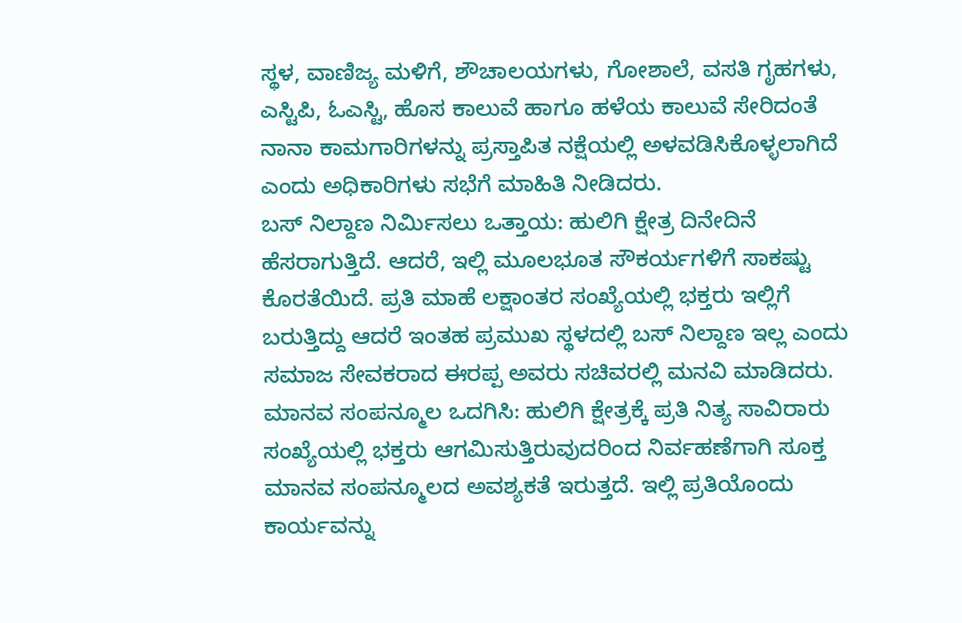ಸ್ಥಳ, ವಾಣಿಜ್ಯ ಮಳಿಗೆ, ಶೌಚಾಲಯಗಳು, ಗೋಶಾಲೆ, ವಸತಿ ಗೃಹಗಳು, ಎಸ್ಟಿಪಿ, ಓಎಸ್ಟಿ, ಹೊಸ ಕಾಲುವೆ ಹಾಗೂ ಹಳೆಯ ಕಾಲುವೆ ಸೇರಿದಂತೆ ನಾನಾ ಕಾಮಗಾರಿಗಳನ್ನು ಪ್ರಸ್ತಾಪಿತ ನಕ್ಷೆಯಲ್ಲಿ ಅಳವಡಿಸಿಕೊಳ್ಳಲಾಗಿದೆ ಎಂದು ಅಧಿಕಾರಿಗಳು ಸಭೆಗೆ ಮಾಹಿತಿ ನೀಡಿದರು.
ಬಸ್ ನಿಲ್ದಾಣ ನಿರ್ಮಿಸಲು ಒತ್ತಾಯ: ಹುಲಿಗಿ ಕ್ಷೇತ್ರ ದಿನೇದಿನೆ ಹೆಸರಾಗುತ್ತಿದೆ. ಆದರೆ, ಇಲ್ಲಿ ಮೂಲಭೂತ ಸೌಕರ್ಯಗಳಿಗೆ ಸಾಕಷ್ಟು ಕೊರತೆಯಿದೆ. ಪ್ರತಿ ಮಾಹೆ ಲಕ್ಷಾಂತರ ಸಂಖ್ಯೆಯಲ್ಲಿ ಭಕ್ತರು ಇಲ್ಲಿಗೆ ಬರುತ್ತಿದ್ದು ಆದರೆ ಇಂತಹ ಪ್ರಮುಖ ಸ್ಥಳದಲ್ಲಿ ಬಸ್ ನಿಲ್ದಾಣ ಇಲ್ಲ ಎಂದು ಸಮಾಜ ಸೇವಕರಾದ ಈರಪ್ಪ ಅವರು ಸಚಿವರಲ್ಲಿ ಮನವಿ ಮಾಡಿದರು.
ಮಾನವ ಸಂಪನ್ಮೂಲ ಒದಗಿಸಿ: ಹುಲಿಗಿ ಕ್ಷೇತ್ರಕ್ಕೆ ಪ್ರತಿ ನಿತ್ಯ ಸಾವಿರಾರು ಸಂಖ್ಯೆಯಲ್ಲಿ ಭಕ್ತರು ಆಗಮಿಸುತ್ತಿರುವುದರಿಂದ ನಿರ್ವಹಣೆಗಾಗಿ ಸೂಕ್ತ ಮಾನವ ಸಂಪನ್ಮೂಲದ ಅವಶ್ಯಕತೆ ಇರುತ್ತದೆ. ಇಲ್ಲಿ ಪ್ರತಿಯೊಂದು ಕಾರ್ಯವನ್ನು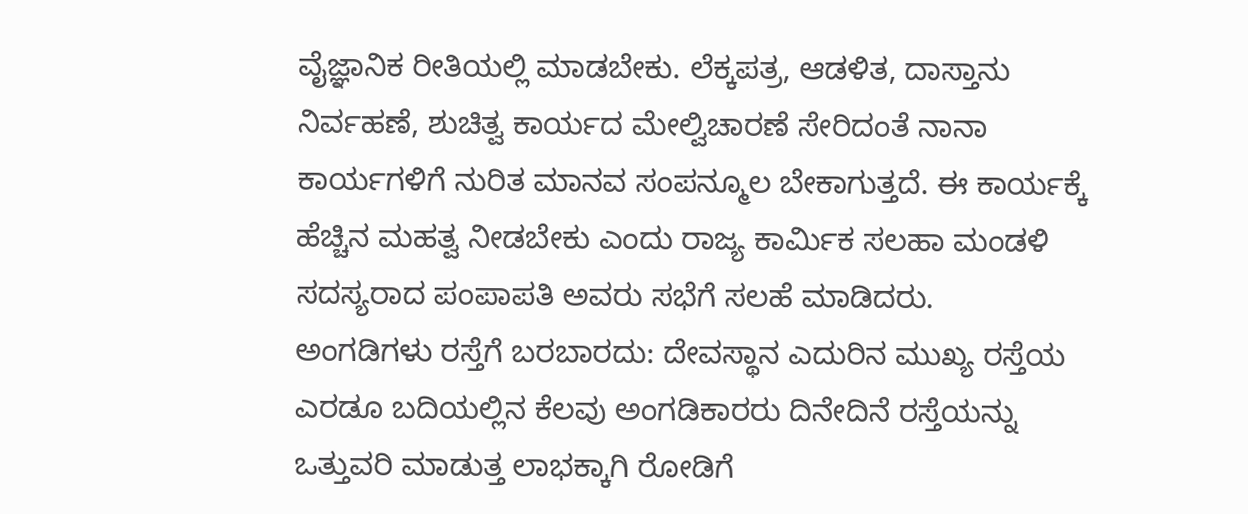ವೈಜ್ಞಾನಿಕ ರೀತಿಯಲ್ಲಿ ಮಾಡಬೇಕು. ಲೆಕ್ಕಪತ್ರ, ಆಡಳಿತ, ದಾಸ್ತಾನು ನಿರ್ವಹಣೆ, ಶುಚಿತ್ವ ಕಾರ್ಯದ ಮೇಲ್ವಿಚಾರಣೆ ಸೇರಿದಂತೆ ನಾನಾ ಕಾರ್ಯಗಳಿಗೆ ನುರಿತ ಮಾನವ ಸಂಪನ್ಮೂಲ ಬೇಕಾಗುತ್ತದೆ. ಈ ಕಾರ್ಯಕ್ಕೆ ಹೆಚ್ಚಿನ ಮಹತ್ವ ನೀಡಬೇಕು ಎಂದು ರಾಜ್ಯ ಕಾರ್ಮಿಕ ಸಲಹಾ ಮಂಡಳಿ ಸದಸ್ಯರಾದ ಪಂಪಾಪತಿ ಅವರು ಸಭೆಗೆ ಸಲಹೆ ಮಾಡಿದರು.
ಅಂಗಡಿಗಳು ರಸ್ತೆಗೆ ಬರಬಾರದು: ದೇವಸ್ಥಾನ ಎದುರಿನ ಮುಖ್ಯ ರಸ್ತೆಯ ಎರಡೂ ಬದಿಯಲ್ಲಿನ ಕೆಲವು ಅಂಗಡಿಕಾರರು ದಿನೇದಿನೆ ರಸ್ತೆಯನ್ನು ಒತ್ತುವರಿ ಮಾಡುತ್ತ ಲಾಭಕ್ಕಾಗಿ ರೋಡಿಗೆ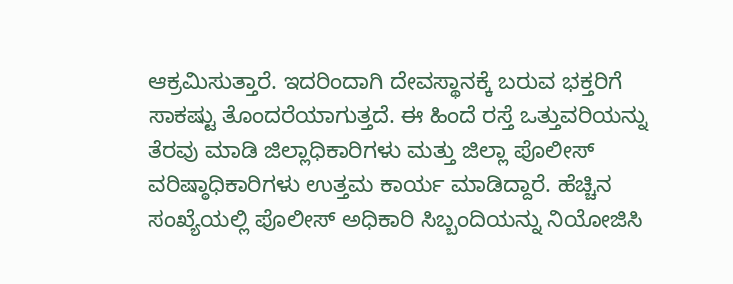ಆಕ್ರಮಿಸುತ್ತಾರೆ. ಇದರಿಂದಾಗಿ ದೇವಸ್ಥಾನಕ್ಕೆ ಬರುವ ಭಕ್ತರಿಗೆ ಸಾಕಷ್ಟು ತೊಂದರೆಯಾಗುತ್ತದೆ. ಈ ಹಿಂದೆ ರಸ್ತೆ ಒತ್ತುವರಿಯನ್ನು ತೆರವು ಮಾಡಿ ಜಿಲ್ಲಾಧಿಕಾರಿಗಳು ಮತ್ತು ಜಿಲ್ಲಾ ಪೊಲೀಸ್ ವರಿಷ್ಠಾಧಿಕಾರಿಗಳು ಉತ್ತಮ ಕಾರ್ಯ ಮಾಡಿದ್ದಾರೆ. ಹೆಚ್ಚಿನ ಸಂಖ್ಯೆಯಲ್ಲಿ ಪೊಲೀಸ್ ಅಧಿಕಾರಿ ಸಿಬ್ಬಂದಿಯನ್ನು ನಿಯೋಜಿಸಿ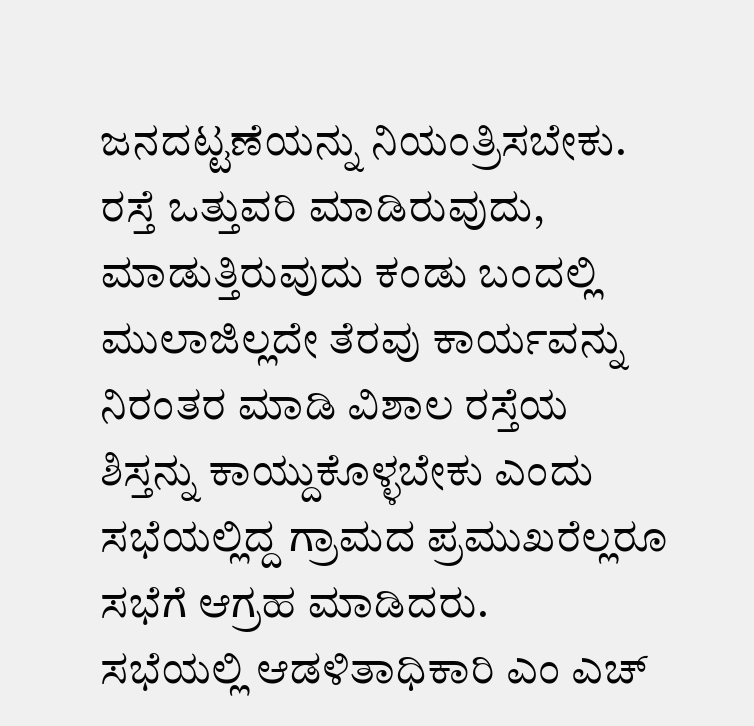ಜನದಟ್ಟಣೆಯನ್ನು ನಿಯಂತ್ರಿಸಬೇಕು. ರಸ್ತೆ ಒತ್ತುವರಿ ಮಾಡಿರುವುದು, ಮಾಡುತ್ತಿರುವುದು ಕಂಡು ಬಂದಲ್ಲಿ ಮುಲಾಜಿಲ್ಲದೇ ತೆರವು ಕಾರ್ಯವನ್ನು ನಿರಂತರ ಮಾಡಿ ವಿಶಾಲ ರಸ್ತೆಯ ಶಿಸ್ತನ್ನು ಕಾಯ್ದುಕೊಳ್ಳಬೇಕು ಎಂದು ಸಭೆಯಲ್ಲಿದ್ದ ಗ್ರಾಮದ ಪ್ರಮುಖರೆಲ್ಲರೂ ಸಭೆಗೆ ಆಗ್ರಹ ಮಾಡಿದರು.
ಸಭೆಯಲ್ಲಿ ಆಡಳಿತಾಧಿಕಾರಿ ಎಂ ಎಚ್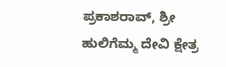ಪ್ರಕಾಶರಾವ್, ಶ್ರೀ ಹುಲಿಗೆಮ್ಮ ದೇವಿ ಕ್ಷೇತ್ರ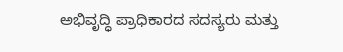ಅಭಿವೃದ್ಧಿ ಪ್ರಾಧಿಕಾರದ ಸದಸ್ಯರು ಮತ್ತು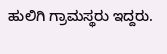ಹುಲಿಗಿ ಗ್ರಾಮಸ್ಥರು ಇದ್ದರು.